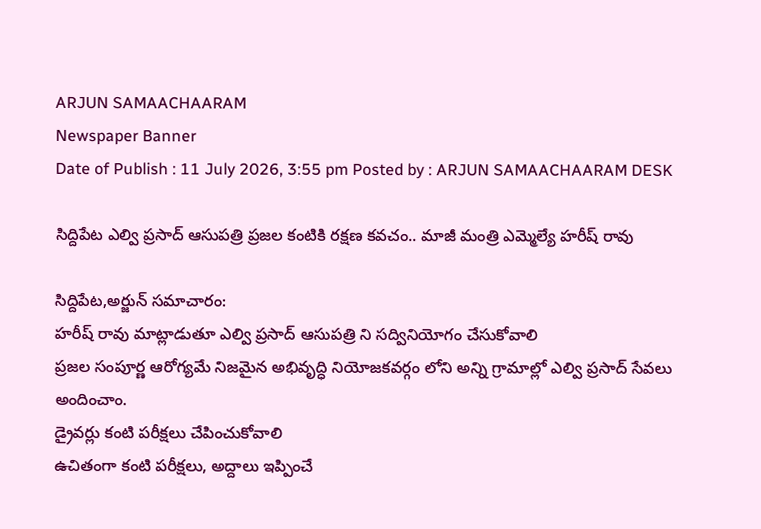ARJUN SAMAACHAARAM
Newspaper Banner
Date of Publish : 11 July 2026, 3:55 pm Posted by : ARJUN SAMAACHAARAM DESK

సిద్దిపేట ఎల్వి ప్రసాద్ ఆసుపత్రి ప్రజల కంటికి రక్షణ కవచం.. మాజీ మంత్రి ఎమ్మెల్యే హరీష్ రావు

సిద్దిపేట,అర్జున్ సమాచారం:
హరీష్ రావు మాట్లాడుతూ ఎల్వి ప్రసాద్ ఆసుపత్రి ని సద్వినియోగం చేసుకోవాలి
ప్రజల సంపూర్ణ ఆరోగ్యమే నిజమైన అభివృద్ధి నియోజకవర్గం లోని అన్ని గ్రామాల్లో ఎల్వి ప్రసాద్ సేవలు అందించాం.
డ్రైవర్లు కంటి పరీక్షలు చేపించుకోవాలి
ఉచితంగా కంటి పరీక్షలు, అద్దాలు ఇప్పించే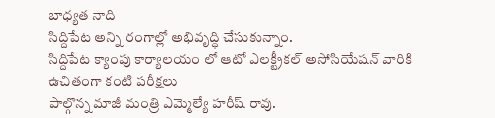బాధ్యత నాది
సిద్దిపేట అన్ని రంగాల్లో అభివృద్ధి చేసుకున్నాం.
సిద్దిపేట క్యాంపు కార్యాలయం లో ఆటో ఎలక్ట్రీకల్ అసోసియేషన్ వారికి ఉచితంగా కంటి పరీక్షలు
పాల్గొన్న మాజీ మంత్రి ఎమ్మెల్యే హరీష్ రావు.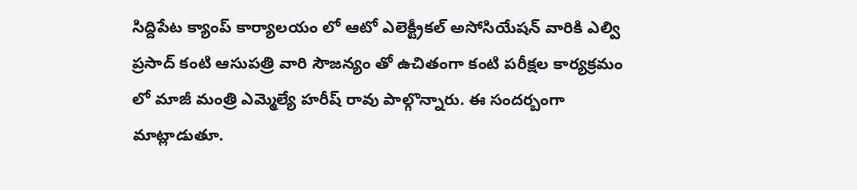సిద్దిపేట క్యాంప్ కార్యాలయం లో ఆటో ఎలెక్ట్రీకల్ అసోసియేషన్ వారికి ఎల్వి ప్రసాద్ కంటి ఆసుపత్రి వారి సౌజన్యం తో ఉచితంగా కంటి పరీక్షల కార్యక్రమం లో మాజీ మంత్రి ఎమ్మెల్యే హరీష్ రావు పాల్గొన్నారు. ఈ సందర్బంగా  మాట్లాడుతూ.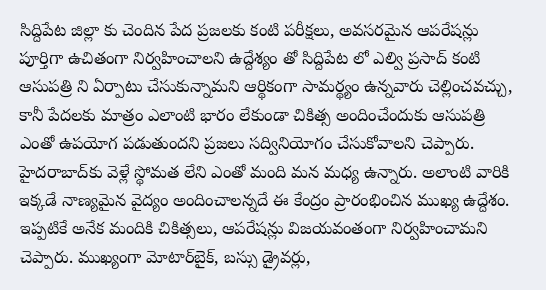సిద్దిపేట జిల్లా కు చెందిన పేద ప్రజలకు కంటి పరీక్షలు, అవసరమైన ఆపరేషన్లు పూర్తిగా ఉచితంగా నిర్వహించాలని ఉద్దేశ్యం తో సిద్దిపేట లో ఎల్వి ప్రసాద్ కంటి ఆసుపత్రి ని ఏర్పాటు చేసుకున్నామని ఆర్థికంగా సామర్థ్యం ఉన్నవారు చెల్లించవచ్చు, కానీ పేదలకు మాత్రం ఎలాంటి భారం లేకుండా చికిత్స అందించేందుకు ఆసుపత్రి ఎంతో ఉపయోగ పడుతుందని ప్రజలు సద్వినియోగం చేసుకోవాలని చెప్పారు. హైదరాబాద్‌కు వెళ్లే స్థోమత లేని ఎంతో మంది మన మధ్య ఉన్నారు. అలాంటి వారికి ఇక్కడే నాణ్యమైన వైద్యం అందించాలన్నదే ఈ కేంద్రం ప్రారంభించిన ముఖ్య ఉద్దేశం. ఇప్పటికే అనేక మందికి చికిత్సలు, ఆపరేషన్లు విజయవంతంగా నిర్వహించామని చెప్పారు. ముఖ్యంగా మోటార్‌బైక్, బస్సు డ్రైవర్లు,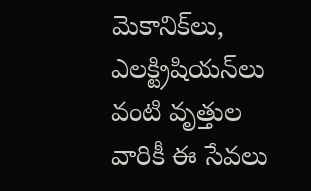మెకానిక్‌లు, ఎలక్ట్రిషియన్‌లు వంటి వృత్తుల వారికీ ఈ సేవలు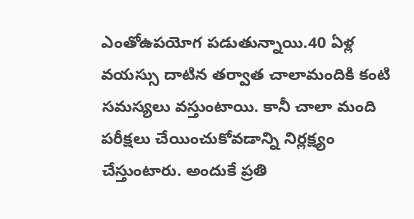ఎంతోఉపయోగ పడుతున్నాయి.40 ఏళ్ల వయస్సు దాటిన తర్వాత చాలామందికి కంటి సమస్యలు వస్తుంటాయి. కానీ చాలా మంది పరీక్షలు చేయించుకోవడాన్ని నిర్లక్ష్యం చేస్తుంటారు. అందుకే ప్రతి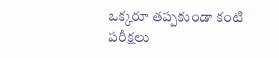ఒక్కరూ తప్పకుండా కంటి పరీక్షలు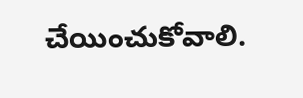చేయించుకోవాలి.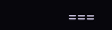===